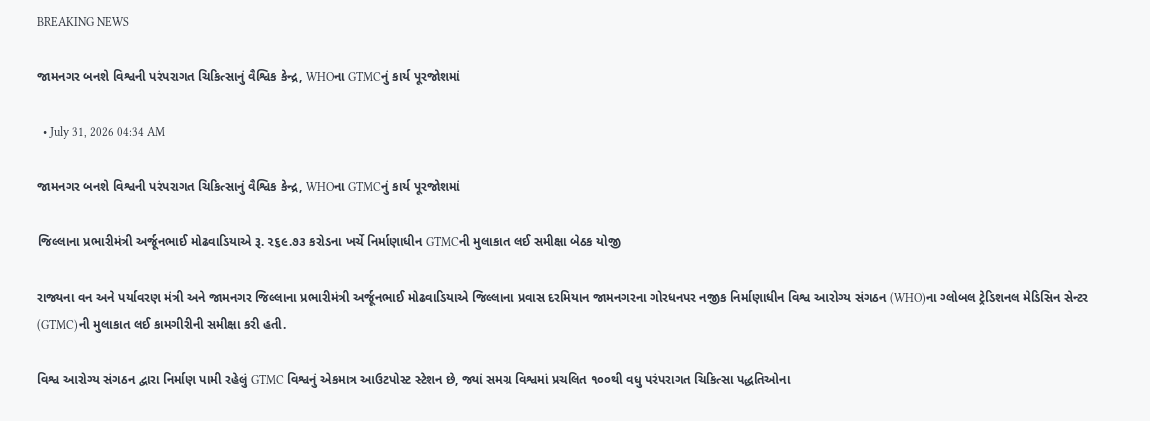BREAKING NEWS

જામનગર બનશે વિશ્વની પરંપરાગત ચિકિત્સાનું વૈશ્વિક કેન્દ્ર, WHOના GTMCનું કાર્ય પૂરજોશમાં

  • July 31, 2026 04:34 AM

જામનગર બનશે વિશ્વની પરંપરાગત ચિકિત્સાનું વૈશ્વિક કેન્દ્ર, WHOના GTMCનું કાર્ય પૂરજોશમાં

જિલ્લાના પ્રભારીમંત્રી અર્જૂનભાઈ મોઢવાડિયાએ રૂ. ૨૬૯.૭૩ કરોડના ખર્ચે નિર્માણાધીન GTMCની મુલાકાત લઈ સમીક્ષા બેઠક યોજી

રાજ્યના વન અને પર્યાવરણ મંત્રી અને જામનગર જિલ્લાના પ્રભારીમંત્રી અર્જૂનભાઈ મોઢવાડિયાએ જિલ્લાના પ્રવાસ દરમિયાન જામનગરના ગોરધનપર નજીક નિર્માણાધીન વિશ્વ આરોગ્ય સંગઠન (WHO)ના ગ્લોબલ ટ્રેડિશનલ મેડિસિન સેન્ટર (GTMC)ની મુલાકાત લઈ કામગીરીની સમીક્ષા કરી હતી.

વિશ્વ આરોગ્ય સંગઠન દ્વારા નિર્માણ પામી રહેલું GTMC વિશ્વનું એકમાત્ર આઉટપોસ્ટ સ્ટેશન છે, જ્યાં સમગ્ર વિશ્વમાં પ્રચલિત ૧૦૦થી વધુ પરંપરાગત ચિકિત્સા પદ્ધતિઓના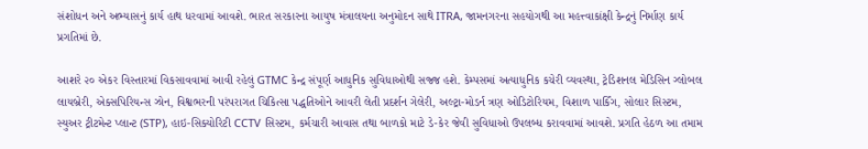સંશોધન અને અભ્યાસનું કાર્ય હાથ ધરવામાં આવશે. ભારત સરકારના આયુષ મંત્રાલયના અનુમોદન સાથે ITRA, જામનગરના સહયોગથી આ મહત્ત્વાકાંક્ષી કેન્દ્રનું નિર્માણ કાર્ય પ્રગતિમાં છે.

આશરે ૨૦ એકર વિસ્તારમાં વિકસાવવામાં આવી રહેલું GTMC કેન્દ્ર સંપૂર્ણ આધુનિક સુવિધાઓથી સજ્જ હશે. કેમ્પસમાં અત્યાધુનિક કચેરી વ્યવસ્થા, ટ્રેડિશનલ મેડિસિન ગ્લોબલ લાયબ્રેરી, એક્સપિરિયન્સ ઝોન, વિશ્વભરની પરંપરાગત ચિકિત્સા પદ્ધતિઓને આવરી લેતી પ્રદર્શન ગેલેરી, અલ્ટ્રા-મોડર્ન ત્રણ ઓડિટોરિયમ, વિશાળ પાર્કિંગ, સોલાર સિસ્ટમ, સ્યુઅર ટ્રીટમેન્ટ પ્લાન્ટ (STP), હાઇ-સિક્યોરિટી CCTV સિસ્ટમ, કર્મચારી આવાસ તથા બાળકો માટે ડે-કેર જેવી સુવિધાઓ ઉપલબ્ધ કરાવવામાં આવશે. પ્રગતિ હેઠળ આ તમામ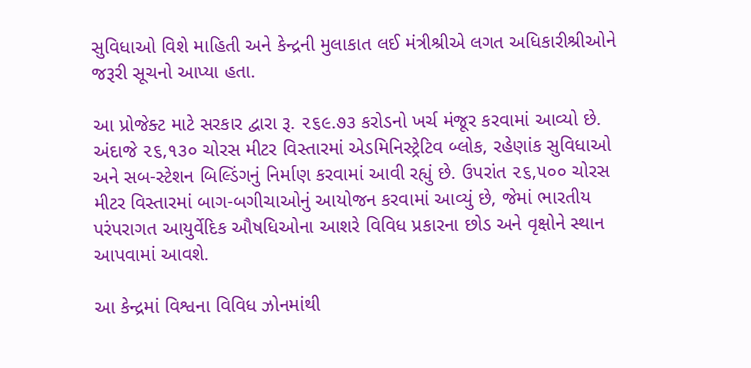સુવિધાઓ વિશે માહિતી અને કેન્દ્રની મુલાકાત લઈ મંત્રીશ્રીએ લગત અધિકારીશ્રીઓને જરૂરી સૂચનો આપ્યા હતા.

આ પ્રોજેક્ટ માટે સરકાર દ્વારા રૂ. ૨૬૯.૭૩ કરોડનો ખર્ચ મંજૂર કરવામાં આવ્યો છે. અંદાજે ૨૬,૧૩૦ ચોરસ મીટર વિસ્તારમાં એડમિનિસ્ટ્રેટિવ બ્લોક, રહેણાંક સુવિધાઓ અને સબ-સ્ટેશન બિલ્ડિંગનું નિર્માણ કરવામાં આવી રહ્યું છે. ઉપરાંત ૨૬,૫૦૦ ચોરસ મીટર વિસ્તારમાં બાગ-બગીચાઓનું આયોજન કરવામાં આવ્યું છે, જેમાં ભારતીય પરંપરાગત આયુર્વેદિક ઔષધિઓના આશરે વિવિધ પ્રકારના છોડ અને વૃક્ષોને સ્થાન આપવામાં આવશે.

આ કેન્દ્રમાં વિશ્વના વિવિધ ઝોનમાંથી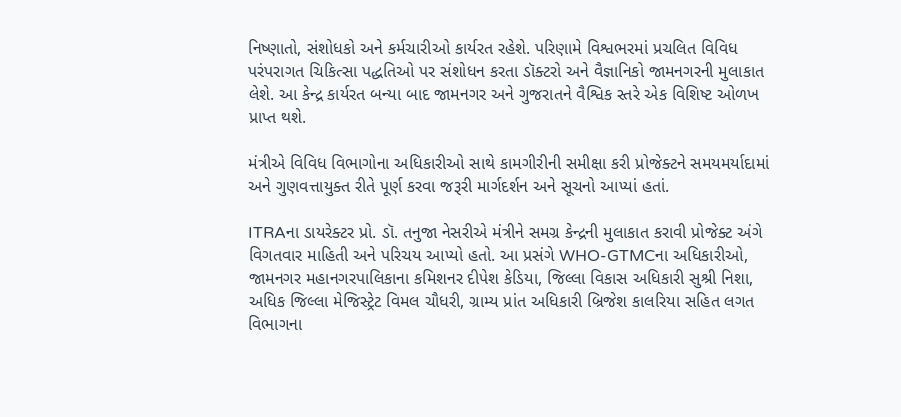નિષ્ણાતો, સંશોધકો અને કર્મચારીઓ કાર્યરત રહેશે. પરિણામે વિશ્વભરમાં પ્રચલિત વિવિધ પરંપરાગત ચિકિત્સા પદ્ધતિઓ પર સંશોધન કરતા ડૉક્ટરો અને વૈજ્ઞાનિકો જામનગરની મુલાકાત લેશે. આ કેન્દ્ર કાર્યરત બન્યા બાદ જામનગર અને ગુજરાતને વૈશ્વિક સ્તરે એક વિશિષ્ટ ઓળખ પ્રાપ્ત થશે.

મંત્રીએ વિવિધ વિભાગોના અધિકારીઓ સાથે કામગીરીની સમીક્ષા કરી પ્રોજેક્ટને સમયમર્યાદામાં અને ગુણવત્તાયુક્ત રીતે પૂર્ણ કરવા જરૂરી માર્ગદર્શન અને સૂચનો આપ્યાં હતાં.

ITRAના ડાયરેક્ટર પ્રો. ડૉ. તનુજા નેસરીએ મંત્રીને સમગ્ર કેન્દ્રની મુલાકાત કરાવી પ્રોજેક્ટ અંગે વિગતવાર માહિતી અને પરિચય આપ્યો હતો. આ પ્રસંગે WHO-GTMCના અધિકારીઓ, જામનગર મહાનગરપાલિકાના કમિશનર દીપેશ કેડિયા, જિલ્લા વિકાસ અધિકારી સુશ્રી નિશા, અધિક જિલ્લા મેજિસ્ટ્રેટ વિમલ ચૌધરી, ગ્રામ્ય પ્રાંત અધિકારી બ્રિજેશ કાલરિયા સહિત લગત વિભાગના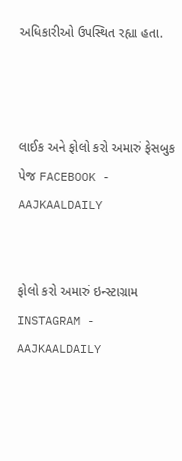અધિકારીઓ ઉપસ્થિત રહ્યા હતા.



લાઈક અને ફોલો કરો અમારું ફેસબુક પેજ FACEBOOK - AAJKAALDAILY


ફોલો કરો અમારું ઇન્સ્ટાગ્રામ INSTAGRAM - AAJKAALDAILY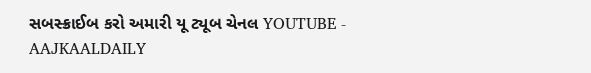સબસ્ક્રાઈબ કરો અમારી યૂ ટ્યૂબ ચેનલ YOUTUBE - AAJKAALDAILY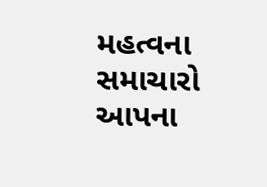મહત્વના સમાચારો આપના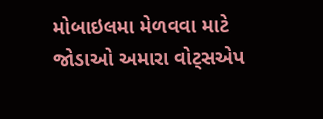મોબાઇલમા મેળવવા માટે જોડાઓ અમારા વોટ્સએપ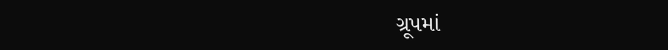ગ્રૂપમાં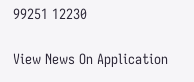99251 12230

View News On Application